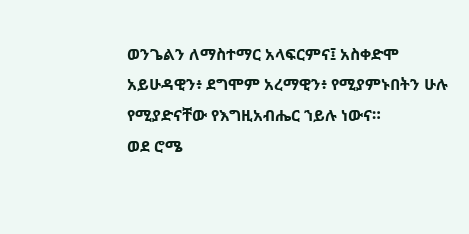ወንጌልን ለማስተማር አላፍርምና፤ አስቀድሞ አይሁዳዊን፥ ደግሞም አረማዊን፥ የሚያምኑበትን ሁሉ የሚያድናቸው የእግዚአብሔር ኀይሉ ነውና።
ወደ ሮሜ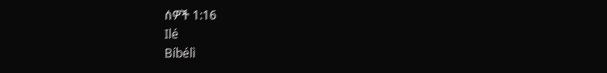ሰዎች 1:16
Ilé
Bíbélì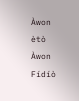Àwon ètò
Àwon Fídíò